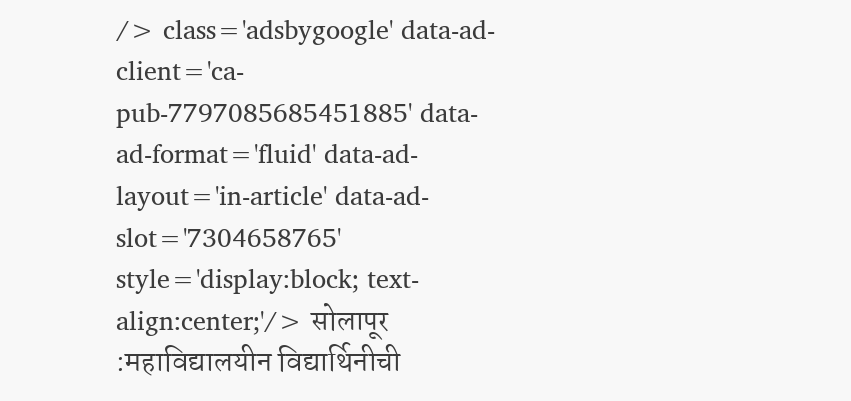/> class='adsbygoogle' data-ad-client='ca-pub-7797085685451885' data-ad-format='fluid' data-ad-layout='in-article' data-ad-slot='7304658765' style='display:block; text-align:center;'/> सोलापूर :महाविद्यालयीन विद्यार्थिनीची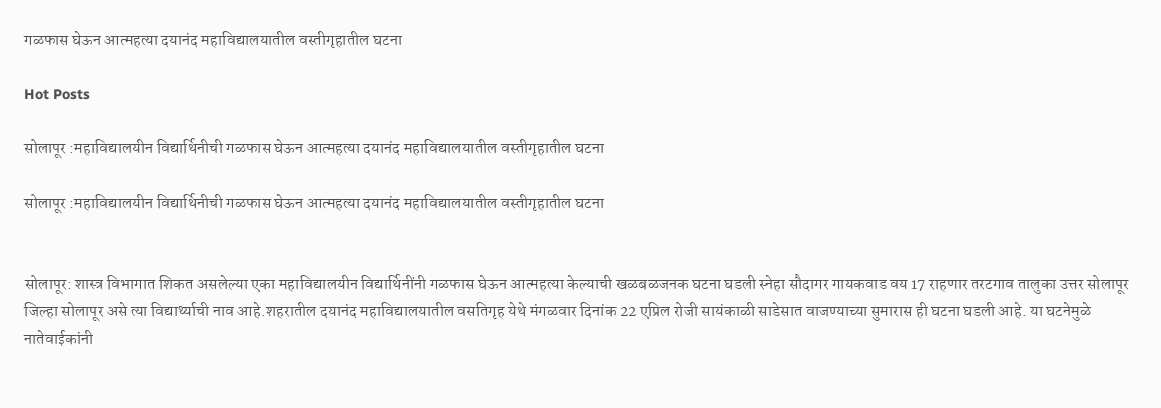गळफास घेऊन आत्महत्या दयानंद महाविद्यालयातील वस्तीगृहातील घटना

Hot Posts

सोलापूर :महाविद्यालयीन विद्यार्थिनीची गळफास घेऊन आत्महत्या दयानंद महाविद्यालयातील वस्तीगृहातील घटना

सोलापूर :महाविद्यालयीन विद्यार्थिनीची गळफास घेऊन आत्महत्या दयानंद महाविद्यालयातील वस्तीगृहातील घटना


सोलापूर: शास्त्र विभागात शिकत असलेल्या एका महाविद्यालयीन विद्यार्थिनींनी गळफास घेऊन आत्महत्या केल्याची खळबळजनक घटना घडली स्नेहा सौदागर गायकवाड वय 17 राहणार तरटगाव तालुका उत्तर सोलापूर जिल्हा सोलापूर असे त्या विद्यार्थ्याची नाव आहे.शहरातील दयानंद महाविद्यालयातील वसतिगृह येथे मंगळवार दिनांक 22 एप्रिल रोजी सायंकाळी साडेसात वाजण्याच्या सुमारास ही घटना घडली आहे. या घटनेमुळे नातेवाईकांनी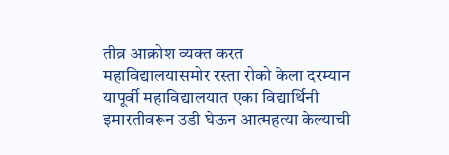तीव्र आक्रोश व्यक्त करत महाविद्यालयासमोर रस्ता रोको केला दरम्यान यापूर्वी महाविद्यालयात एका विद्यार्थिनी इमारतीवरून उडी घेऊन आत्महत्या केल्याची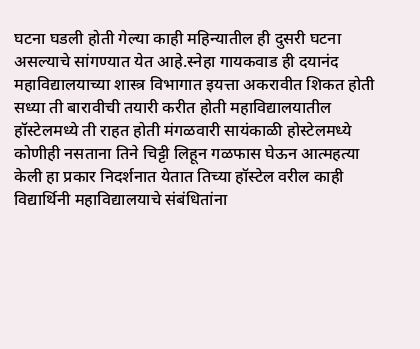घटना घडली होती गेल्या काही महिन्यातील ही दुसरी घटना असल्याचे सांगण्यात येत आहे.स्नेहा गायकवाड ही दयानंद महाविद्यालयाच्या शास्त्र विभागात इयत्ता अकरावीत शिकत होती सध्या ती बारावीची तयारी करीत होती महाविद्यालयातील हॉस्टेलमध्ये ती राहत होती मंगळवारी सायंकाळी होस्टेलमध्ये कोणीही नसताना तिने चिट्टी लिहून गळफास घेऊन आत्महत्या केली हा प्रकार निदर्शनात येतात तिच्या हॉस्टेल वरील काही विद्यार्थिनी महाविद्यालयाचे संबंधितांना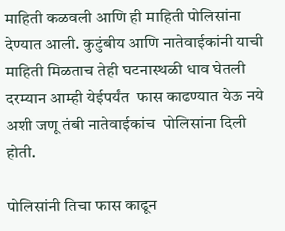माहिती कळवली आणि ही माहिती पोलिसांना देण्यात आली. कुटुंबीय आणि नातेवाईकांनी याची माहिती मिळताच तेही घटनास्थळी धाव घेतली दरम्यान आम्ही येईपर्यंत  फास काढण्यात येऊ नये अशी जणू तंबी नातेवाईकांच  पोलिसांना दिली होती.

पोलिसांनी तिचा फास काढून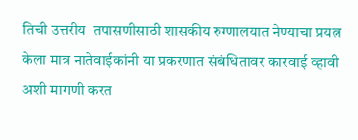तिची उत्तरीय  तपासणीसाठी शासकीय रुग्णालयात नेण्याचा प्रयत्न केला मात्र नातेवाईकांनी या प्रकरणात संबंधितावर कारवाई व्हावी अशी मागणी करत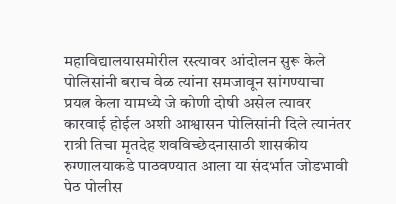महाविद्यालयासमोरील रस्त्यावर आंदोलन सुरू केले पोलिसांनी बराच वेळ त्यांना समजावून सांगण्याचा प्रयत्न केला यामध्ये जे कोणी दोषी असेल त्यावर कारवाई होईल अशी आश्वासन पोलिसांनी दिले त्यानंतर रात्री तिचा मृतदेह शवविच्छेदनासाठी शासकीय रुग्णालयाकडे पाठवण्यात आला या संदर्भात जोडभावी पेठ पोलीस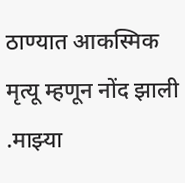ठाण्यात आकस्मिक मृत्यू म्हणून नोंद झाली .माझ्या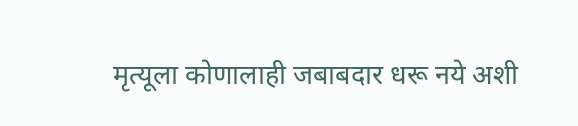मृत्यूला कोणालाही जबाबदार धरू नये अशी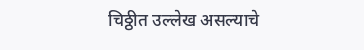चिठ्ठीत उल्लेख असल्याचे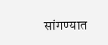सांगण्यात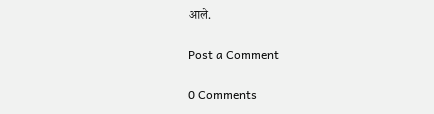आले.

Post a Comment

0 Comments